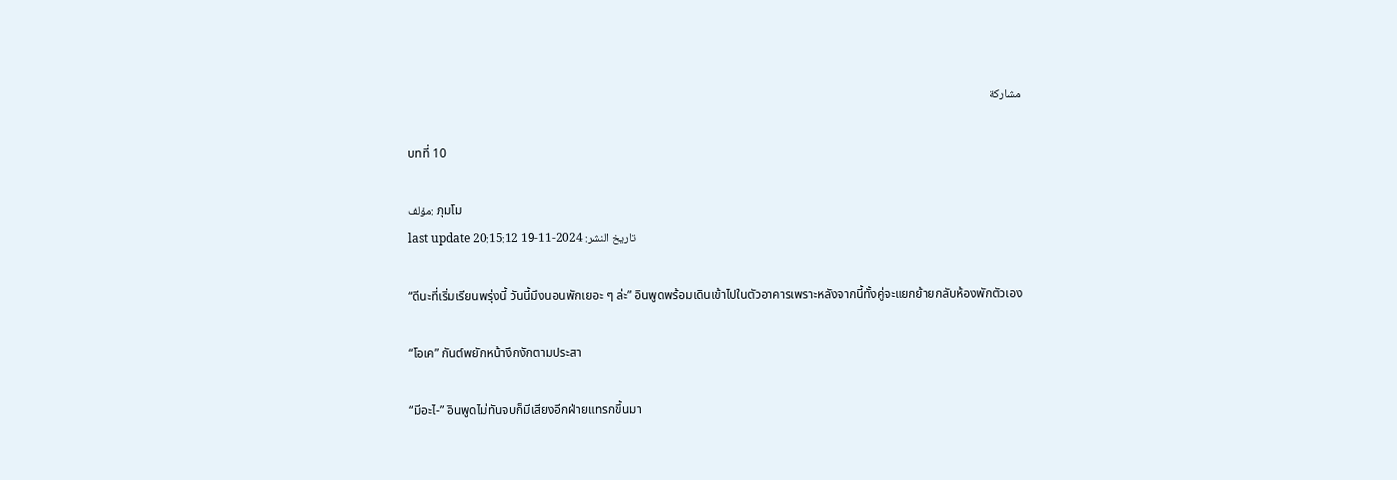مشاركة

บทที่ 10

مؤلف: ภุมโม
last update تاريخ النشر: 2024-11-19 20:15:12

“ดีนะที่เริ่มเรียนพรุ่งนี้ วันนี้มึงนอนพักเยอะ ๆ ล่ะ” อินพูดพร้อมเดินเข้าไปในตัวอาคารเพราะหลังจากนี้ทั้งคู่จะแยกย้ายกลับห้องพักตัวเอง

“โอเค” กันต์พยักหน้างึกงักตามประสา

“มีอะไ-” อินพูดไม่ทันจบก็มีเสียงอีกฝ่ายแทรกขึ้นมา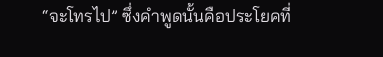“จะโทรไป” ซึ่งคำพูดนั้นคือประโยคที่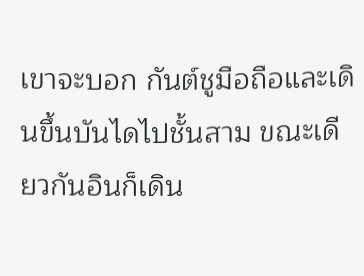เขาจะบอก กันต์ชูมือถือและเดินขึ้นบันไดไปชั้นสาม ขณะเดียวกันอินก็เดิน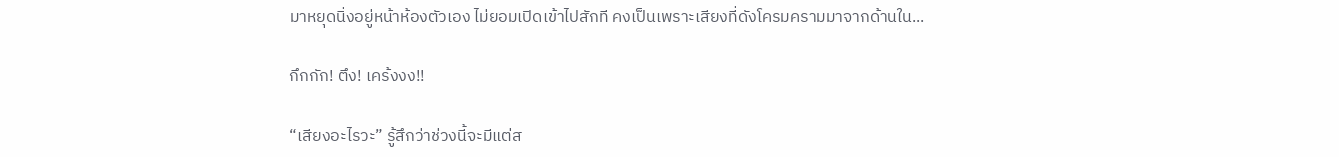มาหยุดนิ่งอยู่หน้าห้องตัวเอง ไม่ยอมเปิดเข้าไปสักที คงเป็นเพราะเสียงที่ดังโครมครามมาจากด้านใน...

กึกกัก! ตึง! เคร้งงง!!

“เสียงอะไรวะ” รู้สึกว่าช่วงนี้จะมีแต่ส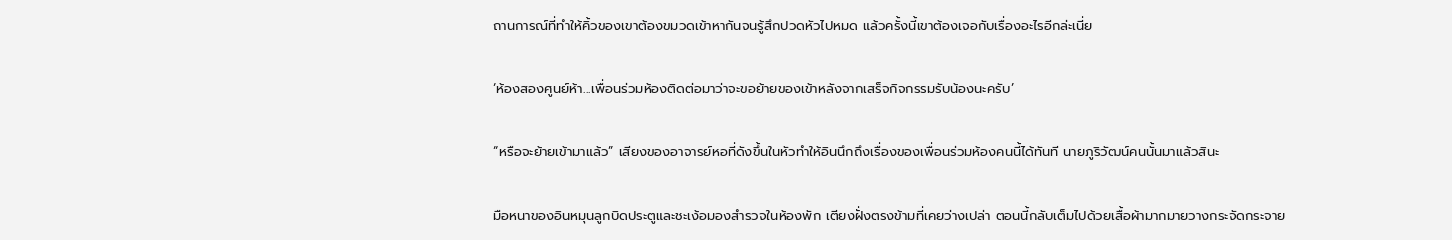ถานการณ์ที่ทำให้คิ้วของเขาต้องขมวดเข้าหากันจนรู้สึกปวดหัวไปหมด แล้วครั้งนี้เขาต้องเจอกับเรื่องอะไรอีกล่ะเนี่ย

‘ห้องสองศูนย์ห้า...เพื่อนร่วมห้องติดต่อมาว่าจะขอย้ายของเข้าหลังจากเสร็จกิจกรรมรับน้องนะครับ’

“หรือจะย้ายเข้ามาแล้ว” เสียงของอาจารย์หอที่ดังขึ้นในหัวทำให้อินนึกถึงเรื่องของเพื่อนร่วมห้องคนนี้ได้ทันที นายภูริวัฒน์คนนั้นมาแล้วสินะ

มือหนาของอินหมุนลูกบิดประตูและชะเง้อมองสำรวจในห้องพัก เตียงฝั่งตรงข้ามที่เคยว่างเปล่า ตอนนี้กลับเต็มไปด้วยเสื้อผ้ามากมายวางกระจัดกระจาย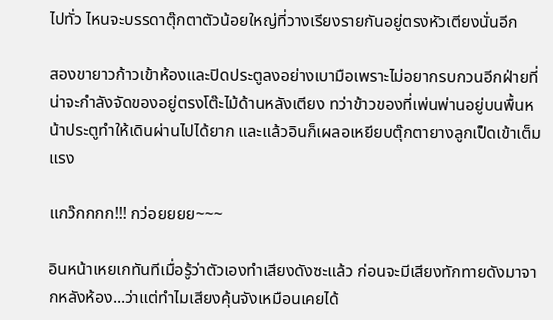ไปทั่ว ไหนจะบรรดาตุ๊กตาตัวน้อยใหญ่ที่วางเรียงรายกันอยู่ตรงหัวเตียงนั่นอีก

สองขายาวก้าวเข้าห้องและปิดประตูลงอย่างเบามือเพราะไม่อยากรบกวนอีกฝ่ายที่น่าจะกำลังจัดของอยู่ตรงโต๊ะไม้ด้านหลังเตียง ทว่าข้าวของที่เพ่นพ่านอยู่บนพื้นหน้าประตูทำให้เดินผ่านไปได้ยาก และแล้วอินก็เผลอเหยียบตุ๊กตายางลูกเป็ดเข้าเต็มแรง

แกว๊กกกก!!! กว่อยยยย~~~

อินหน้าเหยเกทันทีเมื่อรู้ว่าตัวเองทำเสียงดังซะแล้ว ก่อนจะมีเสียงทักทายดังมาจากหลังห้อง...ว่าแต่ทำไมเสียงคุ้นจังเหมือนเคยได้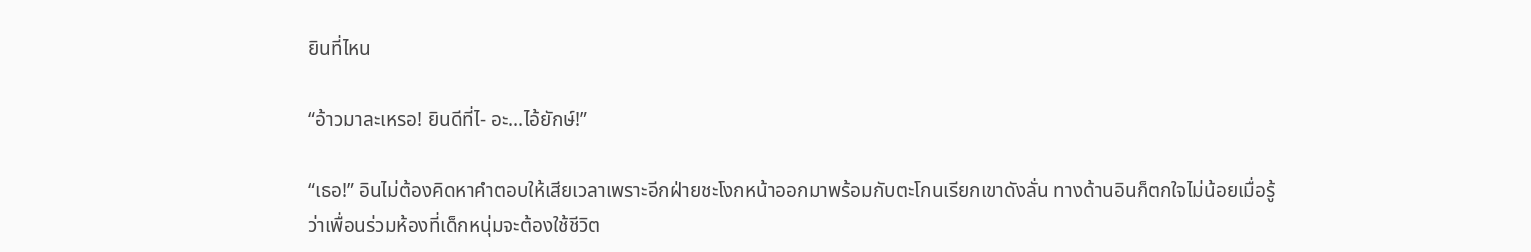ยินที่ไหน

“อ้าวมาละเหรอ! ยินดีที่ไ- อะ...ไอ้ยักษ์!”

“เธอ!” อินไม่ต้องคิดหาคำตอบให้เสียเวลาเพราะอีกฝ่ายชะโงกหน้าออกมาพร้อมกับตะโกนเรียกเขาดังลั่น ทางด้านอินก็ตกใจไม่น้อยเมื่อรู้ว่าเพื่อนร่วมห้องที่เด็กหนุ่มจะต้องใช้ชีวิต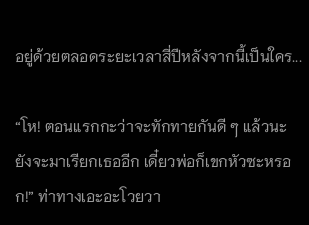อยู่ด้วยตลอดระยะเวลาสี่ปีหลังจากนี้เป็นใคร...

“โห! ตอนแรกกะว่าจะทักทายกันดี ๆ แล้วนะ ยังจะมาเรียกเธออีก เดี๋ยวพ่อก็เขกหัวซะหรอก!” ท่าทางเอะอะโวยวา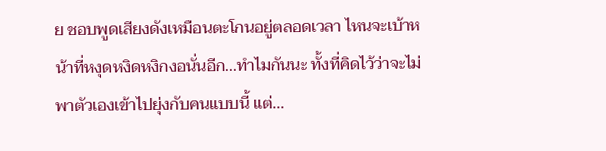ย ชอบพูดเสียงดังเหมือนตะโกนอยู่ตลอดเวลา ไหนจะเบ้าหน้าที่หงุดหงิดหงิกงอนั่นอีก...ทำไมกันนะ ทั้งที่คิดไว้ว่าจะไม่พาตัวเองเข้าไปยุ่งกับคนแบบนี้ แต่...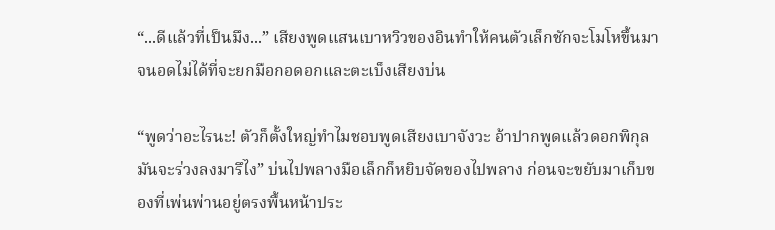“...ดีแล้วที่เป็นมึง...” เสียงพูดแสนเบาหวิวของอินทำให้คนตัวเล็กชักจะโมโหขึ้นมาจนอดไม่ได้ที่จะยกมือกอดอกและตะเบ็งเสียงบ่น

“พูดว่าอะไรนะ! ตัวก็ตั้งใหญ่ทำไมชอบพูดเสียงเบาจังวะ อ้าปากพูดแล้วดอกพิกุลมันจะร่วงลงมารึไง” บ่นไปพลางมือเล็กก็หยิบจัดของไปพลาง ก่อนจะขยับมาเก็บของที่เพ่นพ่านอยู่ตรงพื้นหน้าประ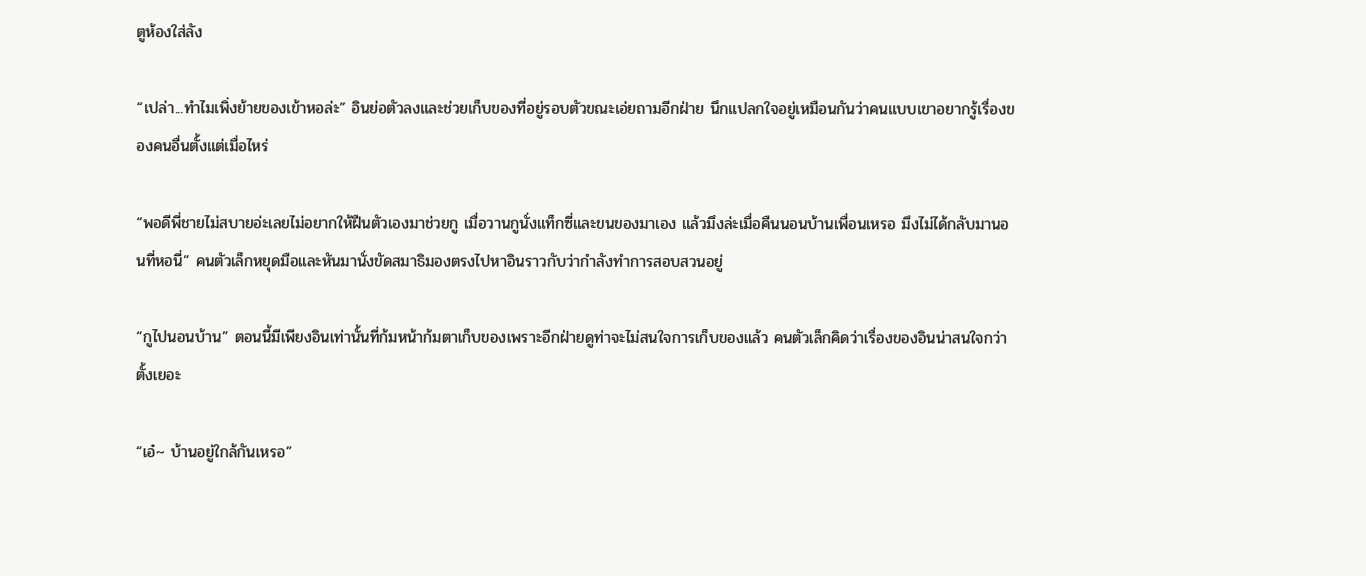ตูห้องใส่ลัง

“เปล่า...ทำไมเพิ่งย้ายของเข้าหอล่ะ” อินย่อตัวลงและช่วยเก็บของที่อยู่รอบตัวขณะเอ่ยถามอีกฝ่าย นึกแปลกใจอยู่เหมือนกันว่าคนแบบเขาอยากรู้เรื่องของคนอื่นตั้งแต่เมื่อไหร่

“พอดีพี่ชายไม่สบายอ่ะเลยไม่อยากให้ฝืนตัวเองมาช่วยกู เมื่อวานกูนั่งแท็กซี่และขนของมาเอง แล้วมึงล่ะเมื่อคืนนอนบ้านเพื่อนเหรอ มึงไม่ได้กลับมานอนที่หอนี่” คนตัวเล็กหยุดมือและหันมานั่งขัดสมาธิมองตรงไปหาอินราวกับว่ากำลังทำการสอบสวนอยู่

“กูไปนอนบ้าน” ตอนนี้มีเพียงอินเท่านั้นที่ก้มหน้าก้มตาเก็บของเพราะอีกฝ่ายดูท่าจะไม่สนใจการเก็บของแล้ว คนตัวเล็กคิดว่าเรื่องของอินน่าสนใจกว่าตั้งเยอะ

“เอ๋~ บ้านอยู่ใกล้กันเหรอ”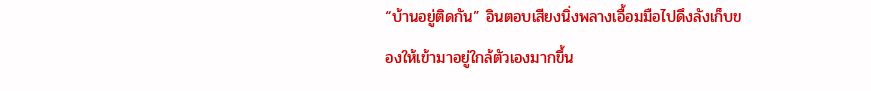“บ้านอยู่ติดกัน” อินตอบเสียงนิ่งพลางเอื้อมมือไปดึงลังเก็บของให้เข้ามาอยู่ใกล้ตัวเองมากขึ้น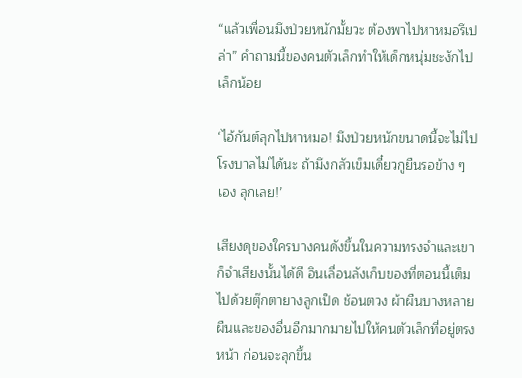“แล้วเพื่อนมึงป่วยหนักมั้ยวะ ต้องพาไปหาหมอรึเปล่า” คำถามนี้ของคนตัวเล็กทำให้เด็กหนุ่มชะงักไปเล็กน้อย

‘ไอ้กันต์ลุกไปหาหมอ! มึงป่วยหนักขนาดนี้จะไม่ไปโรงบาลไม่ได้นะ ถ้ามึงกลัวเข็มเดี๋ยวกูยืนรอข้าง ๆ เอง ลุกเลย!’

เสียงดุของใครบางคนดังขึ้นในความทรงจำและเขาก็จำเสียงนั้นได้ดี อินเลื่อนลังเก็บของที่ตอนนี้เต็มไปด้วยตุ๊กตายางลูกเป็ด ช้อนตวง ผ้าผืนบางหลายผืนและของอื่นอีกมากมายไปให้คนตัวเล็กที่อยู่ตรงหน้า ก่อนจะลุกขึ้น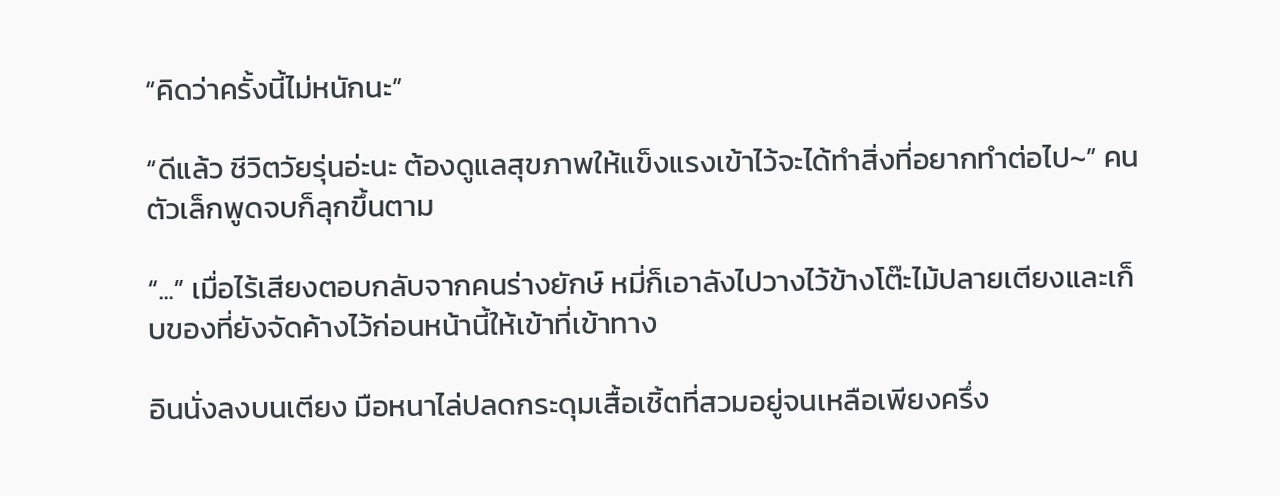“คิดว่าครั้งนี้ไม่หนักนะ”

“ดีแล้ว ชีวิตวัยรุ่นอ่ะนะ ต้องดูแลสุขภาพให้แข็งแรงเข้าไว้จะได้ทำสิ่งที่อยากทำต่อไป~” คนตัวเล็กพูดจบก็ลุกขึ้นตาม

“...” เมื่อไร้เสียงตอบกลับจากคนร่างยักษ์ หมี่ก็เอาลังไปวางไว้ข้างโต๊ะไม้ปลายเตียงและเก็บของที่ยังจัดค้างไว้ก่อนหน้านี้ให้เข้าที่เข้าทาง

อินนั่งลงบนเตียง มือหนาไล่ปลดกระดุมเสื้อเชิ้ตที่สวมอยู่จนเหลือเพียงครึ่ง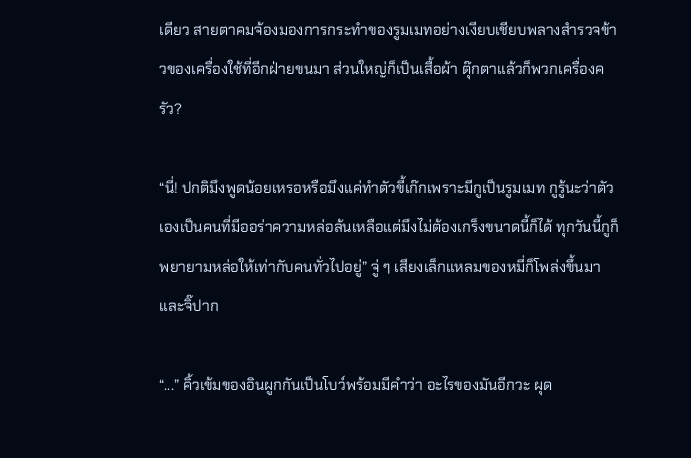เดียว สายตาคมจ้องมองการกระทำของรูมเมทอย่างเงียบเชียบพลางสำรวจข้าวของเครื่องใช้ที่อีกฝ่ายขนมา ส่วนใหญ่ก็เป็นเสื้อผ้า ตุ๊กตาแล้วก็พวกเครื่องครัว?

“นี่! ปกติมึงพูดน้อยเหรอหรือมึงแค่ทำตัวขี้เก๊กเพราะมีกูเป็นรูมเมท กูรู้นะว่าตัวเองเป็นคนที่มีออร่าความหล่อล้นเหลือแต่มึงไม่ต้องเกร็งขนาดนี้ก็ได้ ทุกวันนี้กูก็พยายามหล่อให้เท่ากับคนทั่วไปอยู่” จู่ ๆ เสียงเล็กแหลมของหมี่ก็โพล่งขึ้นมาและจิ๊ปาก

“...” คิ้วเข้มของอินผูกกันเป็นโบว์พร้อมมีคำว่า อะไรของมันอีกวะ ผุด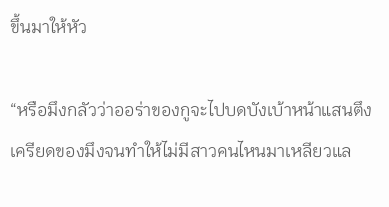ขึ้นมาให้หัว

“หรือมึงกลัวว่าออร่าของกูจะไปบดบังเบ้าหน้าแสนตึงเครียดของมึงจนทำให้ไม่มีสาวคนไหนมาเหลียวแล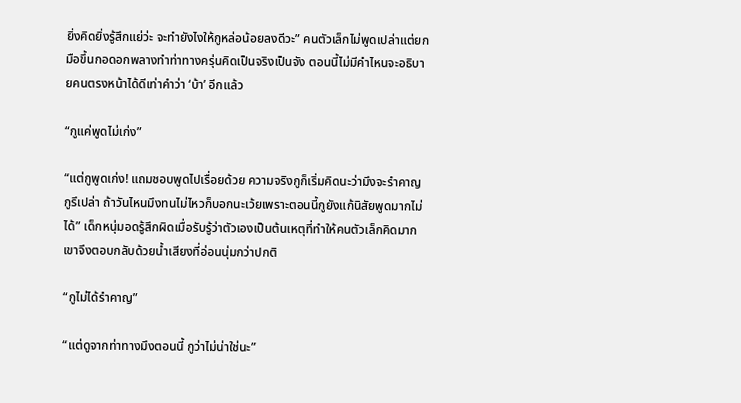ยิ่งคิดยิ่งรู้สึกแย่ว่ะ จะทำยังไงให้กูหล่อน้อยลงดีวะ” คนตัวเล็กไม่พูดเปล่าแต่ยกมือขึ้นกอดอกพลางทำท่าทางครุ่นคิดเป็นจริงเป็นจัง ตอนนี้ไม่มีคำไหนจะอธิบายคนตรงหน้าได้ดีเท่าคำว่า ‘บ้า’ อีกแล้ว

“กูแค่พูดไม่เก่ง”

“แต่กูพูดเก่ง! แถมชอบพูดไปเรื่อยด้วย ความจริงกูก็เริ่มคิดนะว่ามึงจะรำคาญกูรึเปล่า ถ้าวันไหนมึงทนไม่ไหวก็บอกนะเว้ยเพราะตอนนี้กูยังแก้นิสัยพูดมากไม่ได้” เด็กหนุ่มอดรู้สึกผิดเมื่อรับรู้ว่าตัวเองเป็นต้นเหตุที่ทำให้คนตัวเล็กคิดมาก เขาจึงตอบกลับด้วยน้ำเสียงที่อ่อนนุ่มกว่าปกติ

“กูไม่ได้รำคาญ”

“แต่ดูจากท่าทางมึงตอนนี้ กูว่าไม่น่าใช่นะ”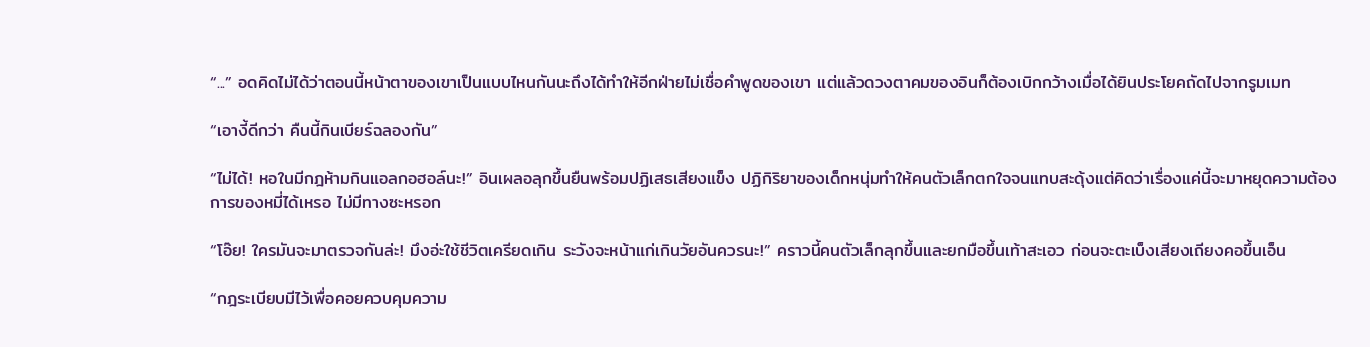“...” อดคิดไม่ได้ว่าตอนนี้หน้าตาของเขาเป็นแบบไหนกันนะถึงได้ทำให้อีกฝ่ายไม่เชื่อคำพูดของเขา แต่แล้วดวงตาคมของอินก็ต้องเบิกกว้างเมื่อได้ยินประโยคถัดไปจากรูมเมท

“เอางี้ดีกว่า คืนนี้กินเบียร์ฉลองกัน”

“ไม่ได้! หอในมีกฎห้ามกินแอลกอฮอล์นะ!” อินเผลอลุกขึ้นยืนพร้อมปฏิเสธเสียงแข็ง ปฏิกิริยาของเด็กหนุ่มทำให้คนตัวเล็กตกใจจนแทบสะดุ้งแต่คิดว่าเรื่องแค่นี้จะมาหยุดความต้องการของหมี่ได้เหรอ ไม่มีทางซะหรอก

“โอ๊ย! ใครมันจะมาตรวจกันล่ะ! มึงอ่ะใช้ชีวิตเครียดเกิน ระวังจะหน้าแก่เกินวัยอันควรนะ!” คราวนี้คนตัวเล็กลุกขึ้นและยกมือขึ้นเท้าสะเอว ก่อนจะตะเบ็งเสียงเถียงคอขึ้นเอ็น

“กฎระเบียบมีไว้เพื่อคอยควบคุมความ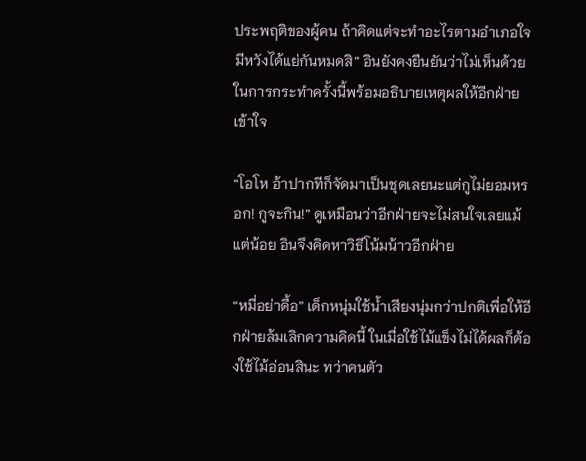ประพฤติของผู้คน ถ้าคิดแต่จะทำอะไรตามอำเภอใจมีหวังได้แย่กันหมดสิ” อินยังคงยืนยันว่าไม่เห็นด้วยในการกระทำครั้งนี้พร้อมอธิบายเหตุผลให้อีกฝ่ายเข้าใจ

“โอโห อ้าปากทีก็จัดมาเป็นชุดเลยนะแต่กูไม่ยอมหรอก! กูจะกิน!” ดูเหมือนว่าอีกฝ่ายจะไม่สนใจเลยแม้แต่น้อย อินจึงคิดหาวิธีโน้มน้าวอีกฝ่าย

“หมี่อย่าดื้อ” เด็กหนุ่มใช้น้ำเสียงนุ่มกว่าปกติเพื่อให้อีกฝ่ายล้มเลิกความคิดนี้ ในเมื่อใช้ไม้แข็งไม่ได้ผลก็ต้องใช้ไม้อ่อนสินะ ทว่าคนตัว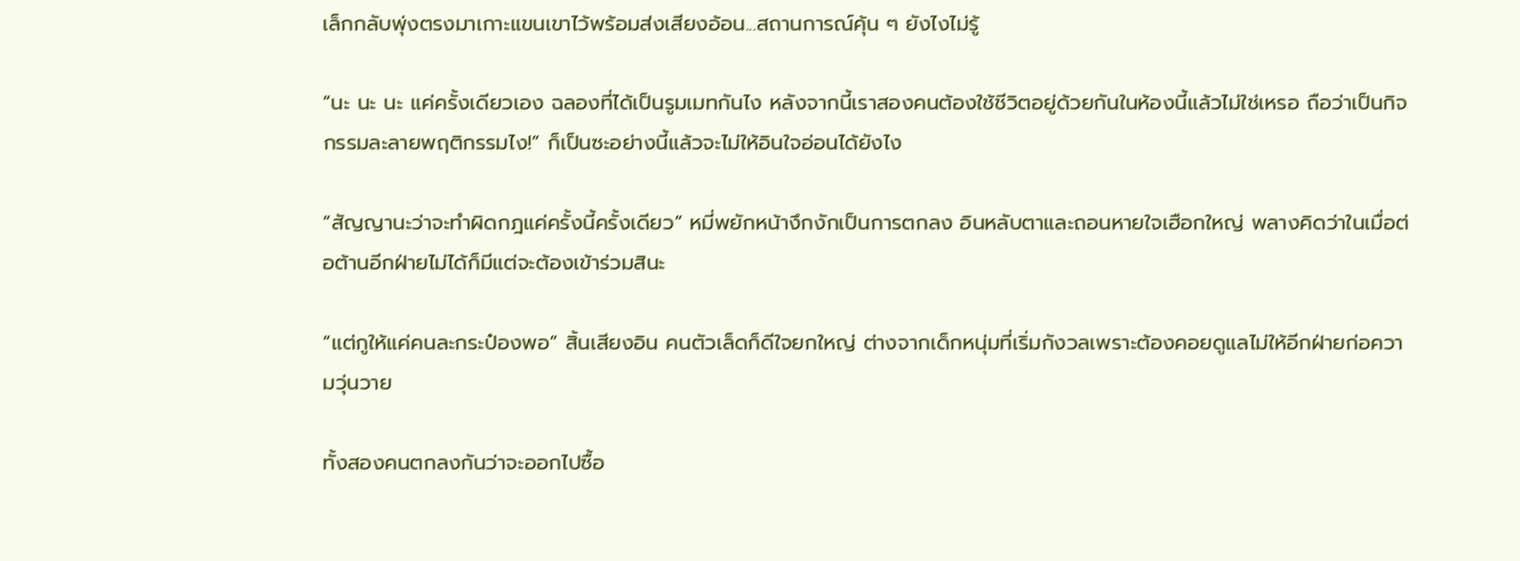เล็กกลับพุ่งตรงมาเกาะแขนเขาไว้พร้อมส่งเสียงอ้อน...สถานการณ์คุ้น ๆ ยังไงไม่รู้

“นะ นะ นะ แค่ครั้งเดียวเอง ฉลองที่ได้เป็นรูมเมทกันไง หลังจากนี้เราสองคนต้องใช้ชีวิตอยู่ด้วยกันในห้องนี้แล้วไม่ใช่เหรอ ถือว่าเป็นกิจกรรมละลายพฤติกรรมไง!” ก็เป็นซะอย่างนี้แล้วจะไม่ให้อินใจอ่อนได้ยังไง

“สัญญานะว่าจะทำผิดกฎแค่ครั้งนี้ครั้งเดียว” หมี่พยักหน้างึกงักเป็นการตกลง อินหลับตาและถอนหายใจเฮือกใหญ่ พลางคิดว่าในเมื่อต่อต้านอีกฝ่ายไม่ได้ก็มีแต่จะต้องเข้าร่วมสินะ

“แต่กูให้แค่คนละกระป๋องพอ” สิ้นเสียงอิน คนตัวเล็ดก็ดีใจยกใหญ่ ต่างจากเด็กหนุ่มที่เริ่มกังวลเพราะต้องคอยดูแลไม่ให้อีกฝ่ายก่อความวุ่นวาย

ทั้งสองคนตกลงกันว่าจะออกไปซื้อ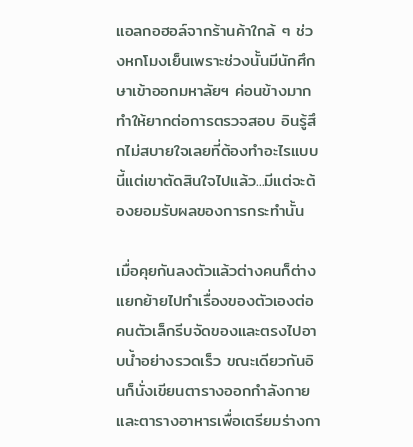แอลกอฮอล์จากร้านค้าใกล้ ๆ ช่วงหกโมงเย็นเพราะช่วงนั้นมีนักศึกษาเข้าออกมหาลัยฯ ค่อนข้างมากทำให้ยากต่อการตรวจสอบ อินรู้สึกไม่สบายใจเลยที่ต้องทำอะไรแบบนี้แต่เขาตัดสินใจไปแล้ว...มีแต่จะต้องยอมรับผลของการกระทำนั้น

เมื่อคุยกันลงตัวแล้วต่างคนก็ต่างแยกย้ายไปทำเรื่องของตัวเองต่อ คนตัวเล็กรีบจัดของและตรงไปอาบน้ำอย่างรวดเร็ว ขณะเดียวกันอินก็นั่งเขียนตารางออกกำลังกายและตารางอาหารเพื่อเตรียมร่างกา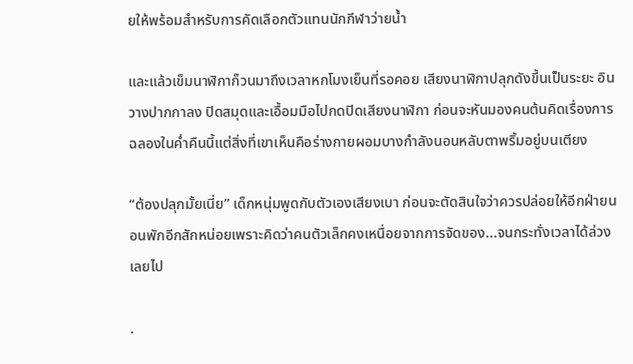ยให้พร้อมสำหรับการคัดเลือกตัวแทนนักกีฬาว่ายน้ำ

และแล้วเข็มนาฬิกาก็วนมาถึงเวลาหกโมงเย็นที่รอคอย เสียงนาฬิกาปลุกดังขึ้นเป็นระยะ อินวางปากกาลง ปิดสมุดและเอื้อมมือไปกดปิดเสียงนาฬิกา ก่อนจะหันมองคนต้นคิดเรื่องการฉลองในค่ำคืนนี้แต่สิ่งที่เขาเห็นคือร่างกายผอมบางกำลังนอนหลับตาพริ้มอยู่บนเตียง

“ต้องปลุกมั้ยเนี่ย” เด็กหนุ่มพูดกับตัวเองเสียงเบา ก่อนจะตัดสินใจว่าควรปล่อยให้อีกฝ่ายนอนพักอีกสักหน่อยเพราะคิดว่าคนตัวเล็กคงเหนื่อยจากการจัดของ...จนกระทั่งเวลาได้ล่วงเลยไป

.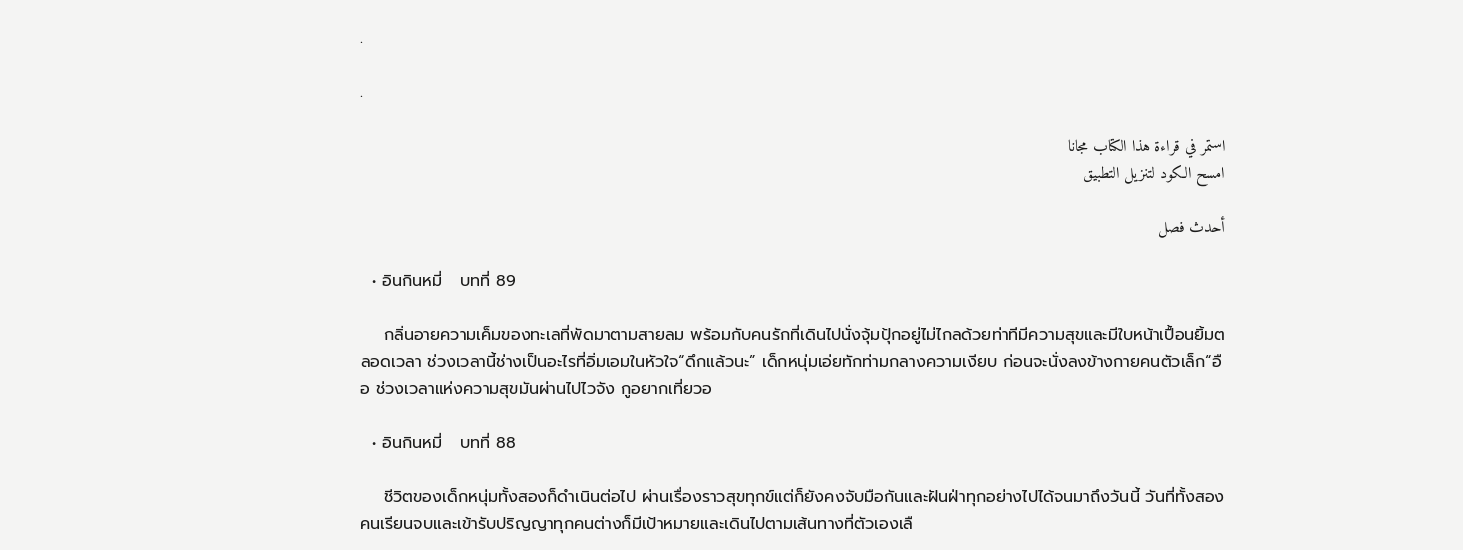.

.

استمر في قراءة هذا الكتاب مجانا
امسح الكود لتنزيل التطبيق

أحدث فصل

  • อินกินหมี่   บทที่ 89

    กลิ่นอายความเค็มของทะเลที่พัดมาตามสายลม พร้อมกับคนรักที่เดินไปนั่งจุ้มปุ้กอยู่ไม่ไกลด้วยท่าทีมีความสุขและมีใบหน้าเปื้อนยิ้มตลอดเวลา ช่วงเวลานี้ช่างเป็นอะไรที่อิ่มเอมในหัวใจ“ดึกแล้วนะ” เด็กหนุ่มเอ่ยทักท่ามกลางความเงียบ ก่อนจะนั่งลงข้างกายคนตัวเล็ก“อือ ช่วงเวลาแห่งความสุขมันผ่านไปไวจัง กูอยากเที่ยวอ

  • อินกินหมี่   บทที่ 88

    ชีวิตของเด็กหนุ่มทั้งสองก็ดำเนินต่อไป ผ่านเรื่องราวสุขทุกข์แต่ก็ยังคงจับมือกันและฝันฝ่าทุกอย่างไปได้จนมาถึงวันนี้ วันที่ทั้งสองคนเรียนจบและเข้ารับปริญญาทุกคนต่างก็มีเป้าหมายและเดินไปตามเส้นทางที่ตัวเองเลื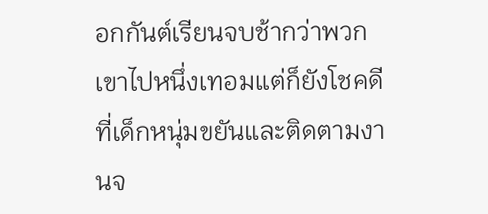อกกันต์เรียนจบช้ากว่าพวกเขาไปหนึ่งเทอมแต่ก็ยังโชคดีที่เด็กหนุ่มขยันและติดตามงานจ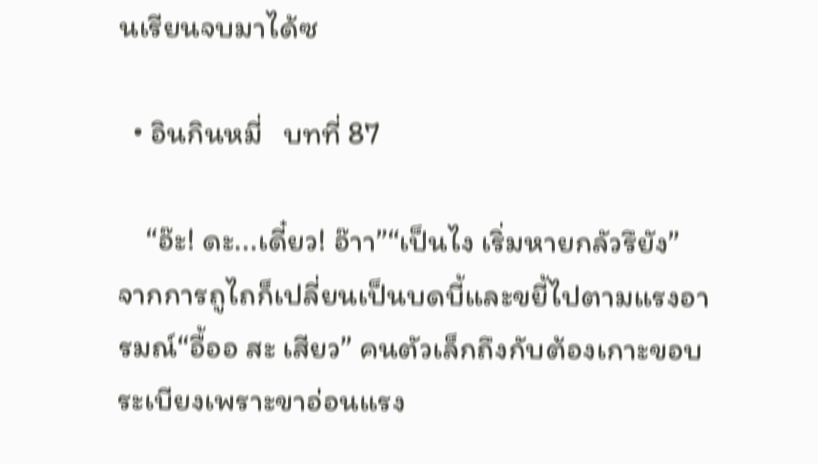นเรียนจบมาได้ซ

  • อินกินหมี่   บทที่ 87

    “อ๊ะ! ดะ...เดี๋ยว! อ๊าา”“เป็นไง เริ่มหายกลัวรึยัง” จากการถูไถก็เปลี่ยนเป็นบดบี้และขยี้ไปตามแรงอารมณ์“อื้ออ สะ เสียว” คนตัวเล็กถึงกับต้องเกาะขอบระเบียงเพราะขาอ่อนแรง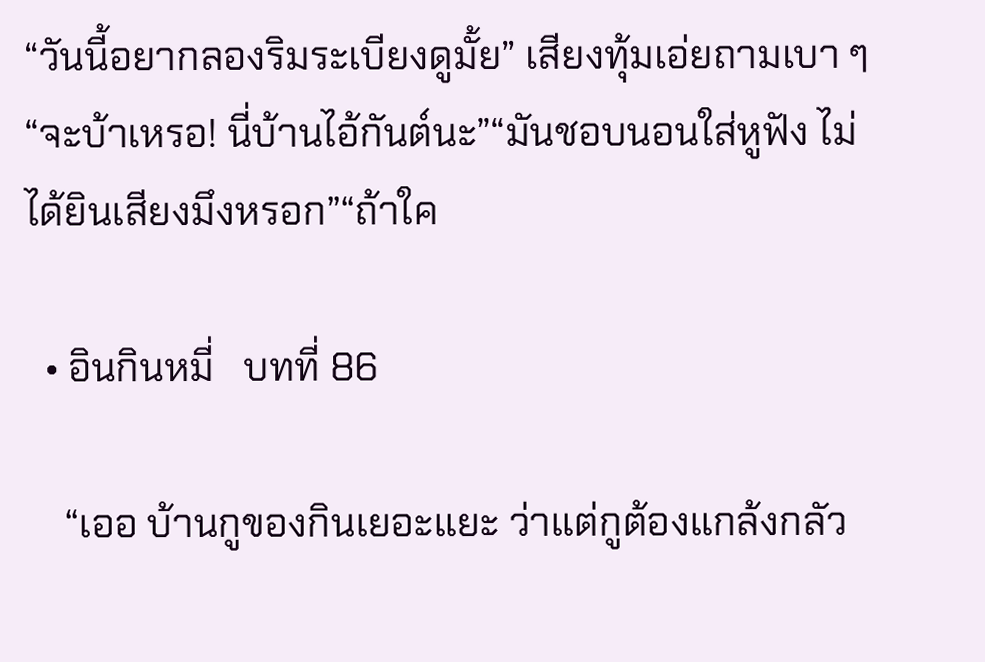“วันนี้อยากลองริมระเบียงดูมั้ย” เสียงทุ้มเอ่ยถามเบา ๆ“จะบ้าเหรอ! นี่บ้านไอ้กันต์นะ”“มันชอบนอนใส่หูฟัง ไม่ได้ยินเสียงมึงหรอก”“ถ้าใค

  • อินกินหมี่   บทที่ 86

    “เออ บ้านกูของกินเยอะแยะ ว่าแต่กูต้องแกล้งกลัว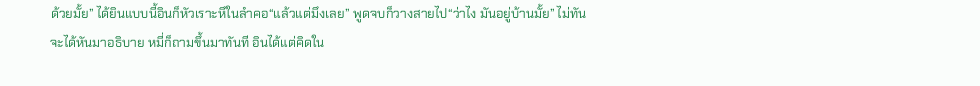ด้วยมั้ย” ได้ยินแบบนี้อินก็หัวเราะหึในลำคอ“แล้วแต่มึงเลย” พูดจบก็วางสายไป“ว่าไง มันอยู่บ้านมั้ย” ไม่ทันจะได้หันมาอธิบาย หมี่ก็ถามขึ้นมาทันที อินได้แต่คิดใน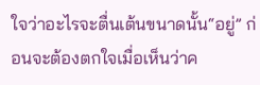ใจว่าอะไรจะตื่นเต้นขนาดนั้น“อยู่” ก่อนจะต้องตกใจเมื่อเห็นว่าค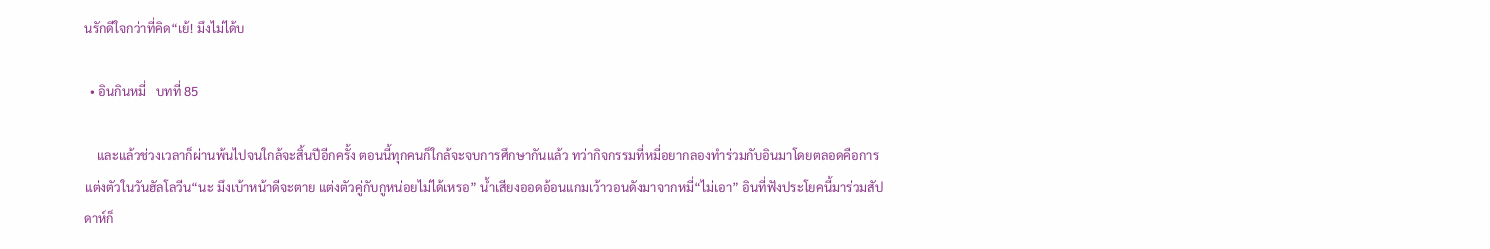นรักดีใจกว่าที่คิด“เย้! มึงไม่ได้บ

  • อินกินหมี่   บทที่ 85

    และแล้วช่วงเวลาก็ผ่านพ้นไปจนใกล้จะสิ้นปีอีกครั้ง ตอนนี้ทุกคนก็ใกล้จะจบการศึกษากันแล้ว ทว่ากิจกรรมที่หมี่อยากลองทำร่วมกับอินมาโดยตลอดคือการแต่งตัวในวันฮัลโลวีน“นะ มึงเบ้าหน้าดีจะตาย แต่งตัวคู่กับกูหน่อยไม่ได้เหรอ” น้ำเสียงออดอ้อนแกมเว้าวอนดังมาจากหมี่“ไม่เอา” อินที่ฟังประโยคนี้มาร่วมสัปดาห์ก็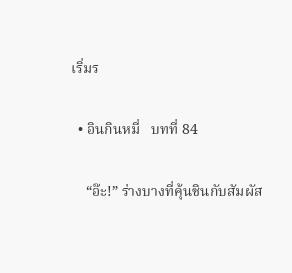เริ่มร

  • อินกินหมี่   บทที่ 84

    “อ๊ะ!” ร่างบางที่คุ้นชินกับสัมผัส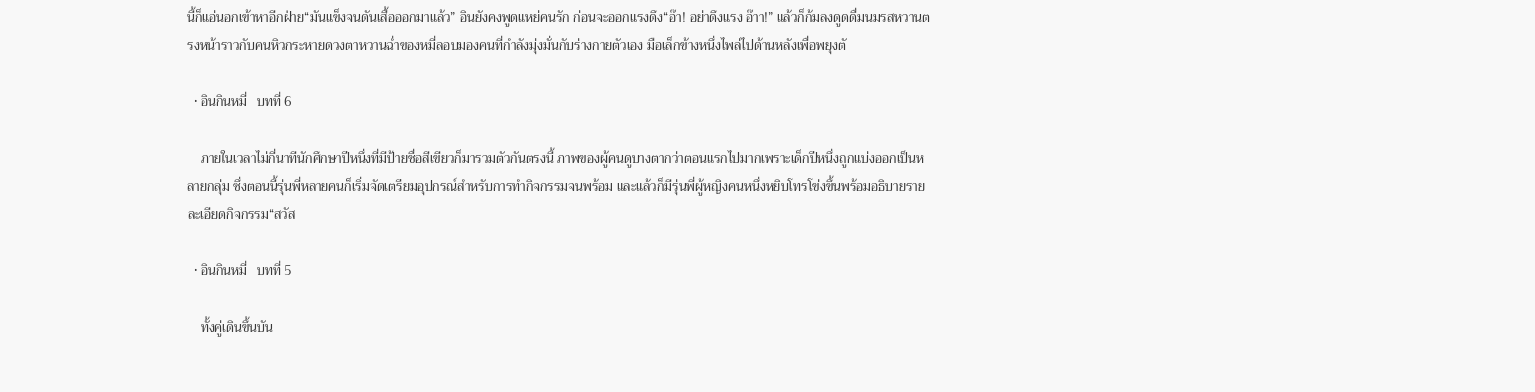นี้ก็แอ่นอกเข้าหาอีกฝ่าย“มันแข็งจนดันเสื้อออกมาแล้ว” อินยังคงพูดแหย่คนรัก ก่อนจะออกแรงดึง“อ๊า! อย่าดึงแรง อ๊าา!” แล้วก็ก้มลงดูดดื่มนมรสหวานตรงหน้าราวกับคนหิวกระหายดวงตาหวานฉ่ำของหมี่ลอบมองคนที่กำลังมุ่งมั่นกับร่างกายตัวเอง มือเล็กข้างหนึ่งไพล่ไปด้านหลังเพื่อพยุงตั

  • อินกินหมี่   บทที่ 6

    ภายในเวลาไม่กี่นาทีนักศึกษาปีหนึ่งที่มีป้ายชื่อสีเขียวก็มารวมตัวกันตรงนี้ ภาพของผู้คนดูบางตากว่าตอนแรกไปมากเพราะเด็กปีหนึ่งถูกแบ่งออกเป็นหลายกลุ่ม ซึ่งตอนนี้รุ่นพี่หลายคนก็เริ่มจัดเตรียมอุปกรณ์สำหรับการทำกิจกรรมจนพร้อม และแล้วก็มีรุ่นพี่ผู้หญิงคนหนึ่งหยิบโทรโข่งขึ้นพร้อมอธิบายรายละเอียดกิจกรรม“สวัส

  • อินกินหมี่   บทที่ 5

    ทั้งคู่เดินขึ้นบัน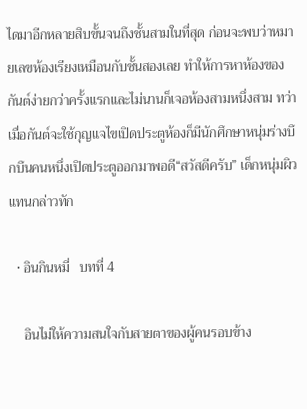ไดมาอีกหลายสิบขั้นจนถึงชั้นสามในที่สุด ก่อนจะพบว่าหมายเลขห้องเรียงเหมือนกับชั้นสองเลย ทำให้การหาห้องของกันต์ง่ายกว่าครั้งแรกและไม่นานก็เจอห้องสามหนึ่งสาม ทว่าเมื่อกันต์จะใช้กุญแจไขเปิดประตูห้องก็มีนักศึกษาหนุ่มร่างบึกบึนคนหนึ่งเปิดประตูออกมาพอดี“สวัสดีครับ” เด็กหนุ่มผิวแทนกล่าวทัก

  • อินกินหมี่   บทที่ 4

    อินไม่ให้ความสนใจกับสายตาของผู้คนรอบข้าง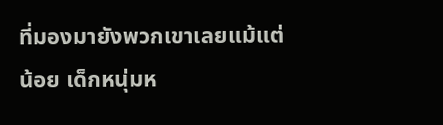ที่มองมายังพวกเขาเลยแม้แต่น้อย เด็กหนุ่มห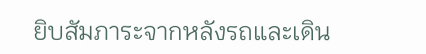ยิบสัมภาระจากหลังรถและเดิน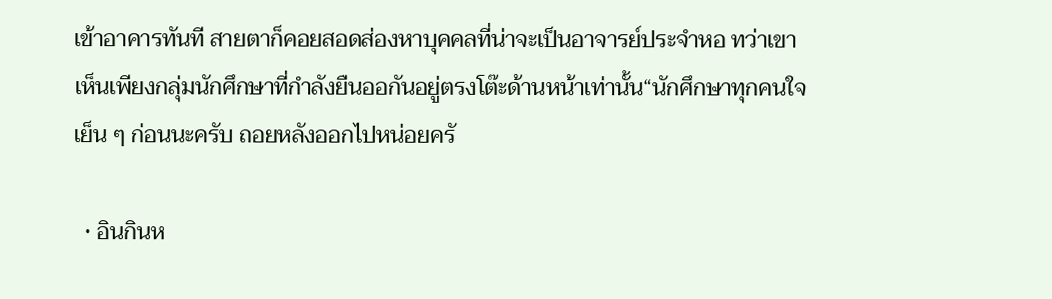เข้าอาคารทันที สายตาก็คอยสอดส่องหาบุคคลที่น่าจะเป็นอาจารย์ประจำหอ ทว่าเขาเห็นเพียงกลุ่มนักศึกษาที่กำลังยืนออกันอยู่ตรงโต๊ะด้านหน้าเท่านั้น“นักศึกษาทุกคนใจเย็น ๆ ก่อนนะครับ ถอยหลังออกไปหน่อยครั

  • อินกินห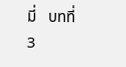มี่   บทที่ 3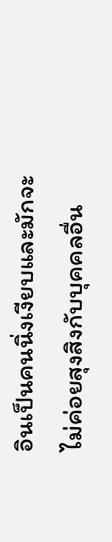อินเป็นคนนิ่งเงียบและมักจะไม่ค่อยสุงสิงกับบุคคลอื่น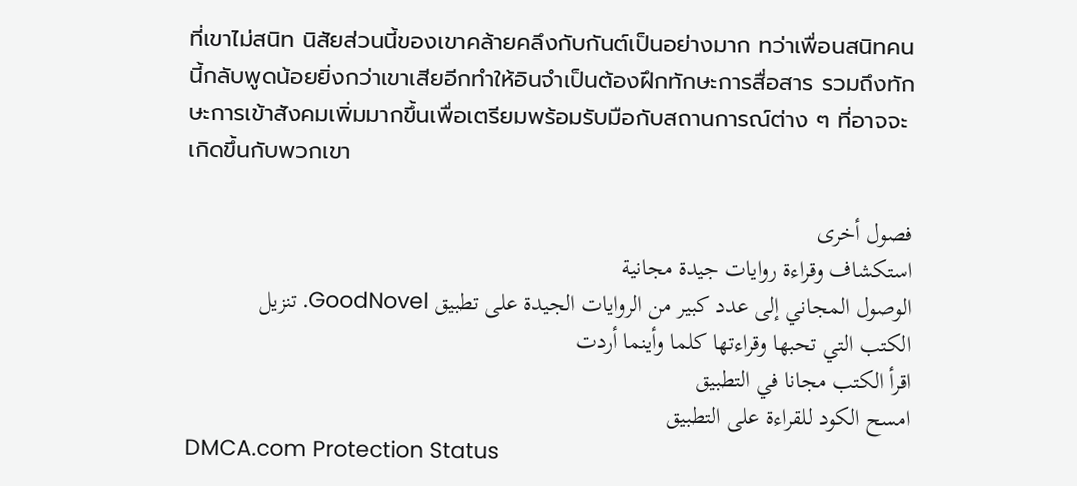ที่เขาไม่สนิท นิสัยส่วนนี้ของเขาคล้ายคลึงกับกันต์เป็นอย่างมาก ทว่าเพื่อนสนิทคนนี้กลับพูดน้อยยิ่งกว่าเขาเสียอีกทำให้อินจำเป็นต้องฝึกทักษะการสื่อสาร รวมถึงทักษะการเข้าสังคมเพิ่มมากขึ้นเพื่อเตรียมพร้อมรับมือกับสถานการณ์ต่าง ๆ ที่อาจจะเกิดขึ้นกับพวกเขา

فصول أخرى
استكشاف وقراءة روايات جيدة مجانية
الوصول المجاني إلى عدد كبير من الروايات الجيدة على تطبيق GoodNovel. تنزيل الكتب التي تحبها وقراءتها كلما وأينما أردت
اقرأ الكتب مجانا في التطبيق
امسح الكود للقراءة على التطبيق
DMCA.com Protection Status